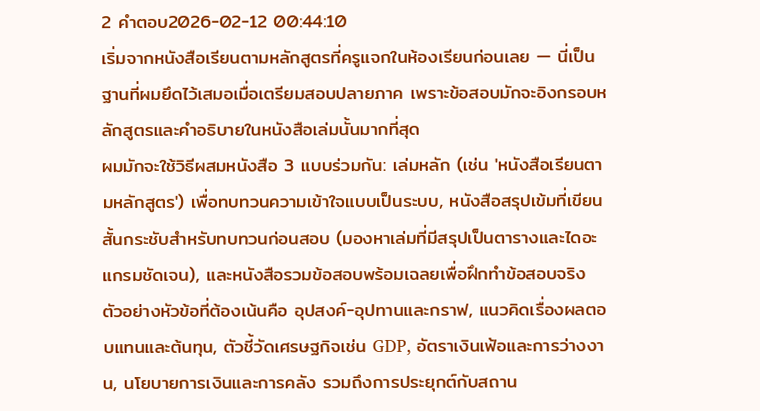2 คำตอบ2026-02-12 00:44:10
เริ่มจากหนังสือเรียนตามหลักสูตรที่ครูแจกในห้องเรียนก่อนเลย — นี่เป็นฐานที่ผมยึดไว้เสมอเมื่อเตรียมสอบปลายภาค เพราะข้อสอบมักจะอิงกรอบหลักสูตรและคำอธิบายในหนังสือเล่มนั้นมากที่สุด
ผมมักจะใช้วิธีผสมหนังสือ 3 แบบร่วมกัน: เล่มหลัก (เช่น 'หนังสือเรียนตามหลักสูตร') เพื่อทบทวนความเข้าใจแบบเป็นระบบ, หนังสือสรุปเข้มที่เขียนสั้นกระชับสำหรับทบทวนก่อนสอบ (มองหาเล่มที่มีสรุปเป็นตารางและไดอะแกรมชัดเจน), และหนังสือรวมข้อสอบพร้อมเฉลยเพื่อฝึกทำข้อสอบจริง ตัวอย่างหัวข้อที่ต้องเน้นคือ อุปสงค์-อุปทานและกราฟ, แนวคิดเรื่องผลตอบแทนและต้นทุน, ตัวชี้วัดเศรษฐกิจเช่น GDP, อัตราเงินเฟ้อและการว่างงาน, นโยบายการเงินและการคลัง รวมถึงการประยุกต์กับสถาน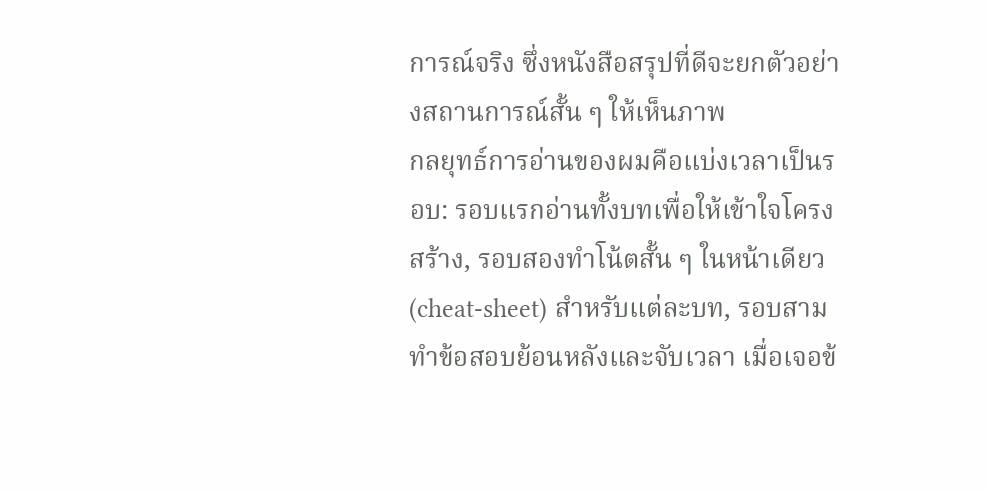การณ์จริง ซึ่งหนังสือสรุปที่ดีจะยกตัวอย่างสถานการณ์สั้น ๆ ให้เห็นภาพ
กลยุทธ์การอ่านของผมคือแบ่งเวลาเป็นรอบ: รอบแรกอ่านทั้งบทเพื่อให้เข้าใจโครงสร้าง, รอบสองทำโน้ตสั้น ๆ ในหน้าเดียว (cheat-sheet) สำหรับแต่ละบท, รอบสามทำข้อสอบย้อนหลังและจับเวลา เมื่อเจอข้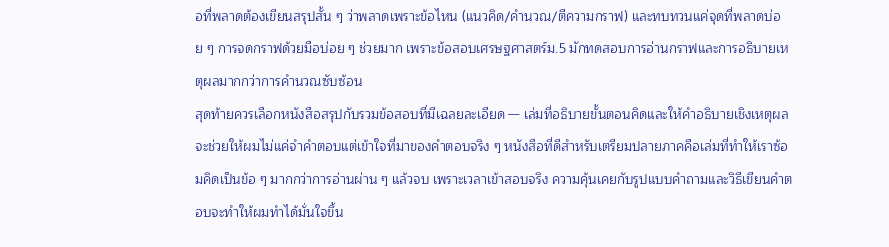อที่พลาดต้องเขียนสรุปสั้น ๆ ว่าพลาดเพราะข้อไหน (แนวคิด/คำนวณ/ตีความกราฟ) และทบทวนแค่จุดที่พลาดบ่อย ๆ การจดกราฟด้วยมือบ่อย ๆ ช่วยมาก เพราะข้อสอบเศรษฐศาสตร์ม.5 มักทดสอบการอ่านกราฟและการอธิบายเหตุผลมากกว่าการคำนวณซับซ้อน
สุดท้ายควรเลือกหนังสือสรุปกับรวมข้อสอบที่มีเฉลยละเอียด — เล่มที่อธิบายขั้นตอนคิดและให้คำอธิบายเชิงเหตุผลจะช่วยให้ผมไม่แค่จำคำตอบแต่เข้าใจที่มาของคำตอบจริง ๆ หนังสือที่ดีสำหรับเตรียมปลายภาคคือเล่มที่ทำให้เราซ้อมคิดเป็นข้อ ๆ มากกว่าการอ่านผ่าน ๆ แล้วจบ เพราะเวลาเข้าสอบจริง ความคุ้นเคยกับรูปแบบคำถามและวิธีเขียนคำตอบจะทำให้ผมทำได้มั่นใจขึ้น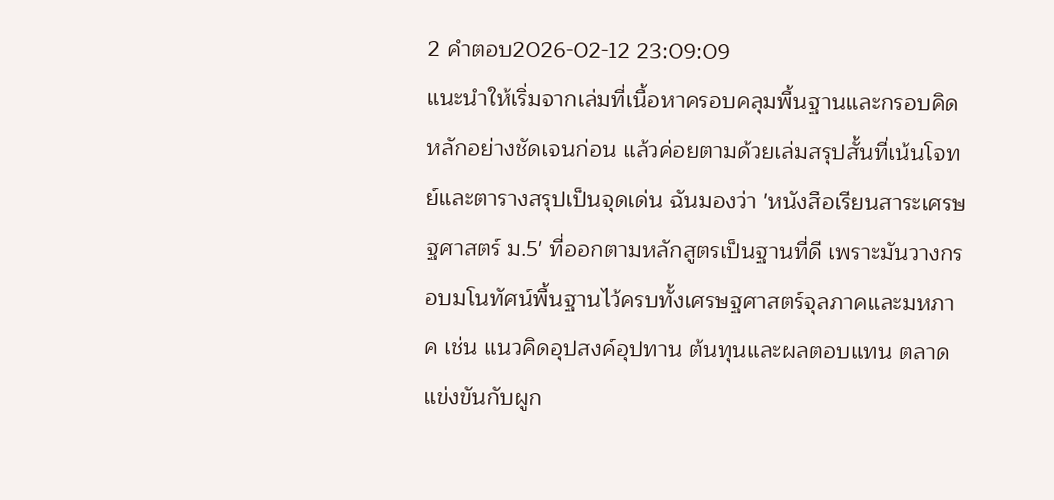2 คำตอบ2026-02-12 23:09:09
แนะนำให้เริ่มจากเล่มที่เนื้อหาครอบคลุมพื้นฐานและกรอบคิดหลักอย่างชัดเจนก่อน แล้วค่อยตามด้วยเล่มสรุปสั้นที่เน้นโจทย์และตารางสรุปเป็นจุดเด่น ฉันมองว่า 'หนังสือเรียนสาระเศรษฐศาสตร์ ม.5' ที่ออกตามหลักสูตรเป็นฐานที่ดี เพราะมันวางกรอบมโนทัศน์พื้นฐานไว้ครบทั้งเศรษฐศาสตร์จุลภาคและมหภาค เช่น แนวคิดอุปสงค์อุปทาน ต้นทุนและผลตอบแทน ตลาดแข่งขันกับผูก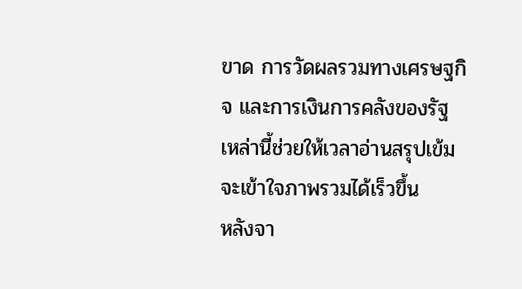ขาด การวัดผลรวมทางเศรษฐกิจ และการเงินการคลังของรัฐ เหล่านี้ช่วยให้เวลาอ่านสรุปเข้มจะเข้าใจภาพรวมได้เร็วขึ้น
หลังจา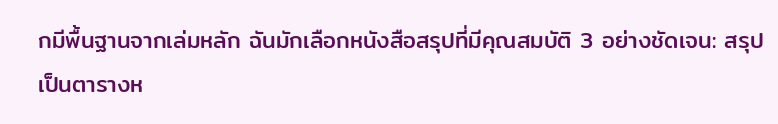กมีพื้นฐานจากเล่มหลัก ฉันมักเลือกหนังสือสรุปที่มีคุณสมบัติ 3 อย่างชัดเจน: สรุปเป็นตารางห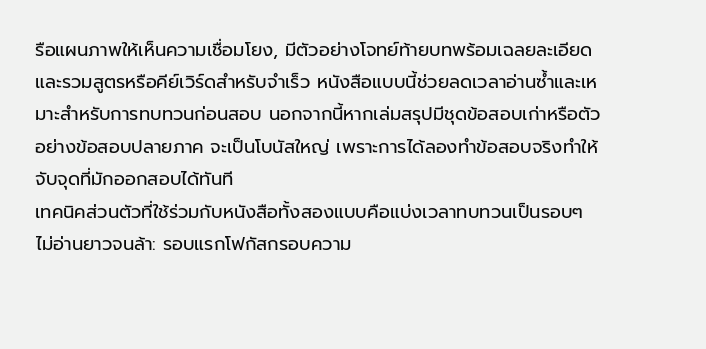รือแผนภาพให้เห็นความเชื่อมโยง, มีตัวอย่างโจทย์ท้ายบทพร้อมเฉลยละเอียด และรวมสูตรหรือคีย์เวิร์ดสำหรับจำเร็ว หนังสือแบบนี้ช่วยลดเวลาอ่านซ้ำและเหมาะสำหรับการทบทวนก่อนสอบ นอกจากนี้หากเล่มสรุปมีชุดข้อสอบเก่าหรือตัวอย่างข้อสอบปลายภาค จะเป็นโบนัสใหญ่ เพราะการได้ลองทำข้อสอบจริงทำให้จับจุดที่มักออกสอบได้ทันที
เทคนิคส่วนตัวที่ใช้ร่วมกับหนังสือทั้งสองแบบคือแบ่งเวลาทบทวนเป็นรอบๆ ไม่อ่านยาวจนล้า: รอบแรกโฟกัสกรอบความ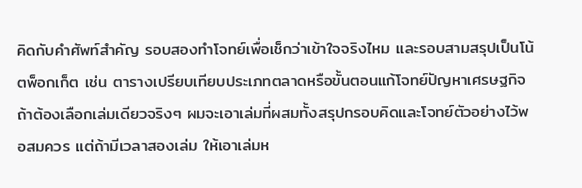คิดกับคำศัพท์สำคัญ รอบสองทำโจทย์เพื่อเช็กว่าเข้าใจจริงไหม และรอบสามสรุปเป็นโน้ตพ็อกเก็ต เช่น ตารางเปรียบเทียบประเภทตลาดหรือขั้นตอนแก้โจทย์ปัญหาเศรษฐกิจ ถ้าต้องเลือกเล่มเดียวจริงๆ ผมจะเอาเล่มที่ผสมทั้งสรุปกรอบคิดและโจทย์ตัวอย่างไว้พอสมควร แต่ถ้ามีเวลาสองเล่ม ให้เอาเล่มห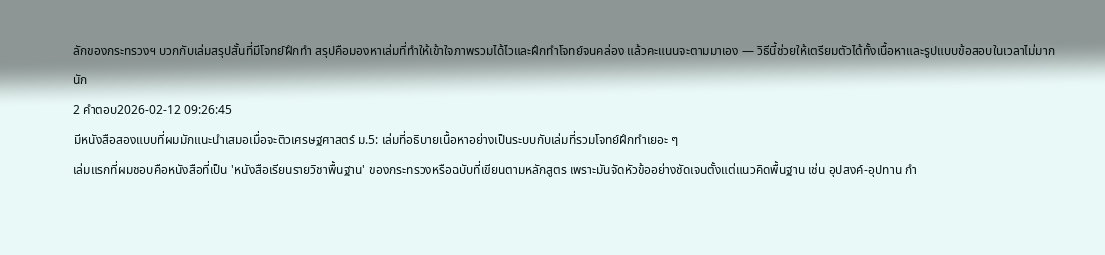ลักของกระทรวงฯ บวกกับเล่มสรุปสั้นที่มีโจทย์ฝึกทำ สรุปคือมองหาเล่มที่ทำให้เข้าใจภาพรวมได้ไวและฝึกทำโจทย์จนคล่อง แล้วคะแนนจะตามมาเอง — วิธีนี้ช่วยให้เตรียมตัวได้ทั้งเนื้อหาและรูปแบบข้อสอบในเวลาไม่มากนัก
2 คำตอบ2026-02-12 09:26:45
มีหนังสือสองแบบที่ผมมักแนะนำเสมอเมื่อจะติวเศรษฐศาสตร์ ม.5: เล่มที่อธิบายเนื้อหาอย่างเป็นระบบกับเล่มที่รวมโจทย์ฝึกทำเยอะ ๆ
เล่มแรกที่ผมชอบคือหนังสือที่เป็น 'หนังสือเรียนรายวิชาพื้นฐาน' ของกระทรวงหรือฉบับที่เขียนตามหลักสูตร เพราะมันจัดหัวข้ออย่างชัดเจนตั้งแต่แนวคิดพื้นฐาน เช่น อุปสงค์-อุปทาน กำ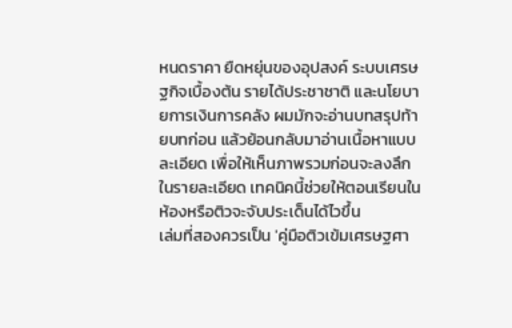หนดราคา ยืดหยุ่นของอุปสงค์ ระบบเศรษฐกิจเบื้องต้น รายได้ประชาชาติ และนโยบายการเงินการคลัง ผมมักจะอ่านบทสรุปท้ายบทก่อน แล้วย้อนกลับมาอ่านเนื้อหาแบบละเอียด เพื่อให้เห็นภาพรวมก่อนจะลงลึกในรายละเอียด เทคนิคนี้ช่วยให้ตอนเรียนในห้องหรือติวจะจับประเด็นได้ไวขึ้น
เล่มที่สองควรเป็น 'คู่มือติวเข้มเศรษฐศา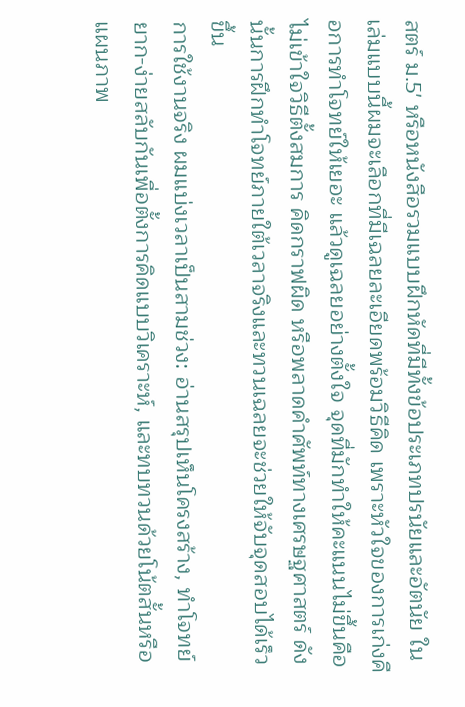สตร์ ม.5' หรือหนังสือรวมแบบฝึกหัดที่มีทั้งข้อประเภทปรนัยและอัตนัย ในเล่มแบบนี้ผมจะเลือกที่มีเฉลยละเอียดพร้อมวิธีคิด เพราะหัวใจของการเก่งคือการทำโจทย์ให้เยอะ แล้วดูเฉลยอย่างตั้งใจ จุดที่มักทำให้คะแนนไม่ขึ้นคือไม่เข้าใจวิธีตั้งสมการ คิดกราฟผิด หรือพลาดคำศัพท์ทางเศรษฐศาสตร์ ดังนั้นการฝึกทำโจทย์ภายใต้เวลาจริงและทวนเฉลยจะช่วยให้จับจุดสอบได้เร็วขึ้น
การใช้งานจริง ผมแบ่งเวลาเป็นสามช่วง: อ่านสรุปเห็นโครงสร้าง, ทำโจทย์ยาก-ง่ายสลับกันเพื่อตั้งการคิดแบบวิเคราะห์, และทบทวนด้วยโน้ตสั้นหรือแผนภาพ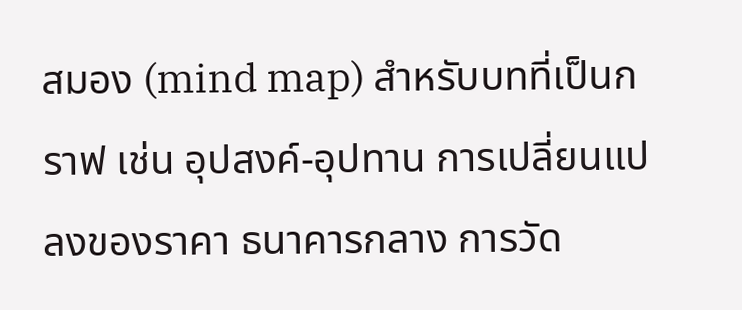สมอง (mind map) สำหรับบทที่เป็นกราฟ เช่น อุปสงค์-อุปทาน การเปลี่ยนแปลงของราคา ธนาคารกลาง การวัด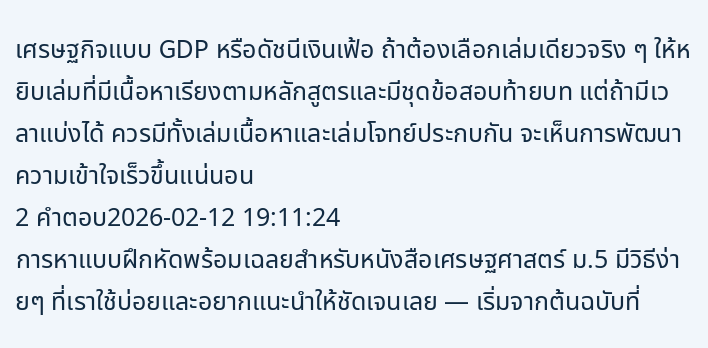เศรษฐกิจแบบ GDP หรือดัชนีเงินเฟ้อ ถ้าต้องเลือกเล่มเดียวจริง ๆ ให้หยิบเล่มที่มีเนื้อหาเรียงตามหลักสูตรและมีชุดข้อสอบท้ายบท แต่ถ้ามีเวลาแบ่งได้ ควรมีทั้งเล่มเนื้อหาและเล่มโจทย์ประกบกัน จะเห็นการพัฒนาความเข้าใจเร็วขึ้นแน่นอน
2 คำตอบ2026-02-12 19:11:24
การหาแบบฝึกหัดพร้อมเฉลยสำหรับหนังสือเศรษฐศาสตร์ ม.5 มีวิธีง่ายๆ ที่เราใช้บ่อยและอยากแนะนำให้ชัดเจนเลย — เริ่มจากต้นฉบับที่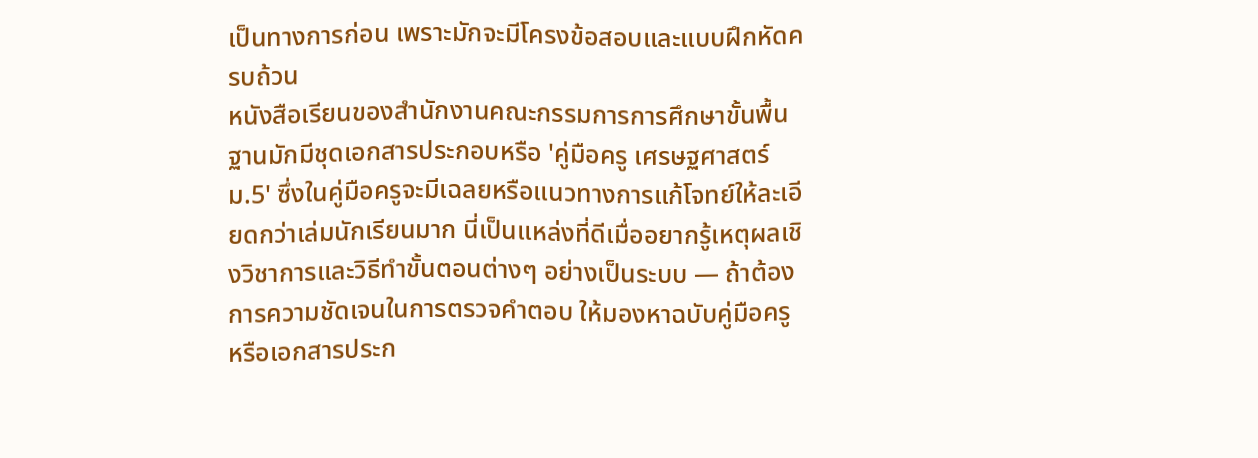เป็นทางการก่อน เพราะมักจะมีโครงข้อสอบและแบบฝึกหัดครบถ้วน
หนังสือเรียนของสำนักงานคณะกรรมการการศึกษาขั้นพื้นฐานมักมีชุดเอกสารประกอบหรือ 'คู่มือครู เศรษฐศาสตร์ ม.5' ซึ่งในคู่มือครูจะมีเฉลยหรือแนวทางการแก้โจทย์ให้ละเอียดกว่าเล่มนักเรียนมาก นี่เป็นแหล่งที่ดีเมื่ออยากรู้เหตุผลเชิงวิชาการและวิธีทำขั้นตอนต่างๆ อย่างเป็นระบบ — ถ้าต้องการความชัดเจนในการตรวจคำตอบ ให้มองหาฉบับคู่มือครูหรือเอกสารประก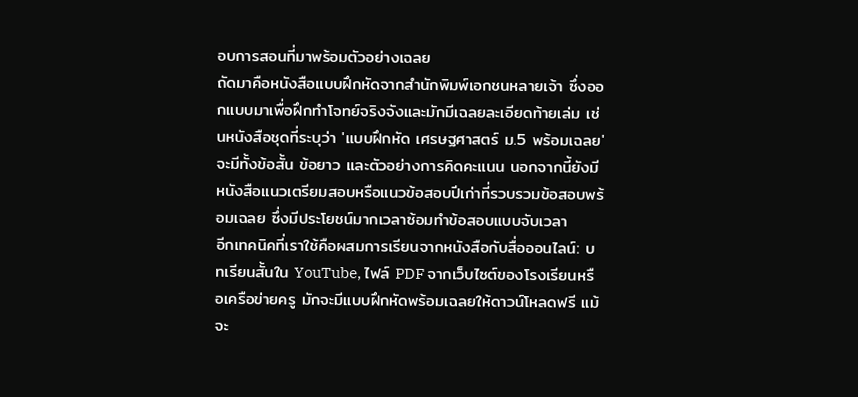อบการสอนที่มาพร้อมตัวอย่างเฉลย
ถัดมาคือหนังสือแบบฝึกหัดจากสำนักพิมพ์เอกชนหลายเจ้า ซึ่งออกแบบมาเพื่อฝึกทำโจทย์จริงจังและมักมีเฉลยละเอียดท้ายเล่ม เช่นหนังสือชุดที่ระบุว่า 'แบบฝึกหัด เศรษฐศาสตร์ ม.5 พร้อมเฉลย' จะมีทั้งข้อสั้น ข้อยาว และตัวอย่างการคิดคะแนน นอกจากนี้ยังมีหนังสือแนวเตรียมสอบหรือแนวข้อสอบปีเก่าที่รวบรวมข้อสอบพร้อมเฉลย ซึ่งมีประโยชน์มากเวลาซ้อมทำข้อสอบแบบจับเวลา
อีกเทคนิคที่เราใช้คือผสมการเรียนจากหนังสือกับสื่อออนไลน์: บทเรียนสั้นใน YouTube, ไฟล์ PDF จากเว็บไซต์ของโรงเรียนหรือเครือข่ายครู มักจะมีแบบฝึกหัดพร้อมเฉลยให้ดาวน์โหลดฟรี แม้จะ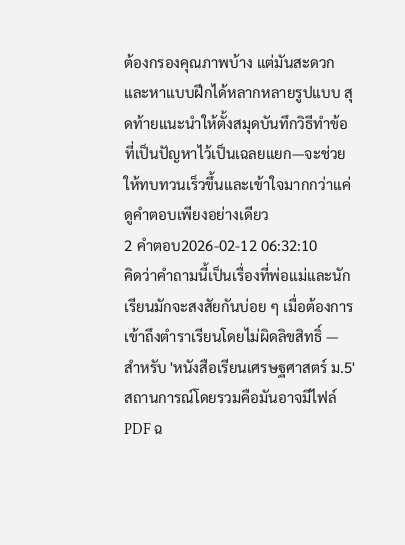ต้องกรองคุณภาพบ้าง แต่มันสะดวกและหาแบบฝึกได้หลากหลายรูปแบบ สุดท้ายแนะนำให้ตั้งสมุดบันทึกวิธีทำข้อที่เป็นปัญหาไว้เป็นเฉลยแยก—จะช่วยให้ทบทวนเร็วขึ้นและเข้าใจมากกว่าแค่ดูคำตอบเพียงอย่างเดียว
2 คำตอบ2026-02-12 06:32:10
คิดว่าคำถามนี้เป็นเรื่องที่พ่อแม่และนักเรียนมักจะสงสัยกันบ่อย ๆ เมื่อต้องการเข้าถึงตำราเรียนโดยไม่ผิดลิขสิทธิ์ — สำหรับ 'หนังสือเรียนเศรษฐศาสตร์ ม.5' สถานการณ์โดยรวมคือมันอาจมีไฟล์ PDF ฉ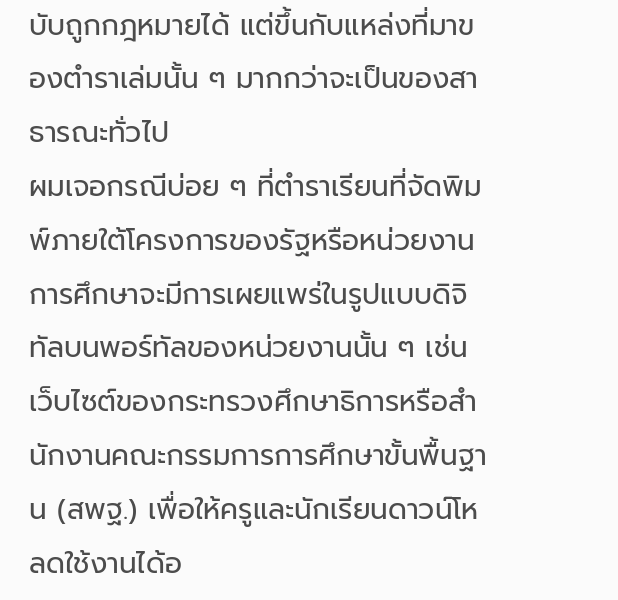บับถูกกฎหมายได้ แต่ขึ้นกับแหล่งที่มาของตำราเล่มนั้น ๆ มากกว่าจะเป็นของสาธารณะทั่วไป
ผมเจอกรณีบ่อย ๆ ที่ตำราเรียนที่จัดพิมพ์ภายใต้โครงการของรัฐหรือหน่วยงานการศึกษาจะมีการเผยแพร่ในรูปแบบดิจิทัลบนพอร์ทัลของหน่วยงานนั้น ๆ เช่น เว็บไซต์ของกระทรวงศึกษาธิการหรือสำนักงานคณะกรรมการการศึกษาขั้นพื้นฐาน (สพฐ.) เพื่อให้ครูและนักเรียนดาวน์โหลดใช้งานได้อ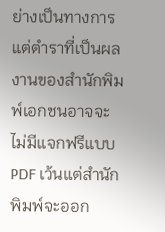ย่างเป็นทางการ แต่ตำราที่เป็นผลงานของสำนักพิมพ์เอกชนอาจจะไม่มีแจกฟรีแบบ PDF เว้นแต่สำนักพิมพ์จะออก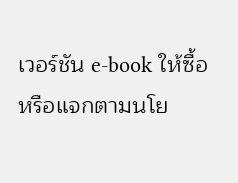เวอร์ชัน e-book ให้ซื้อหรือแจกตามนโย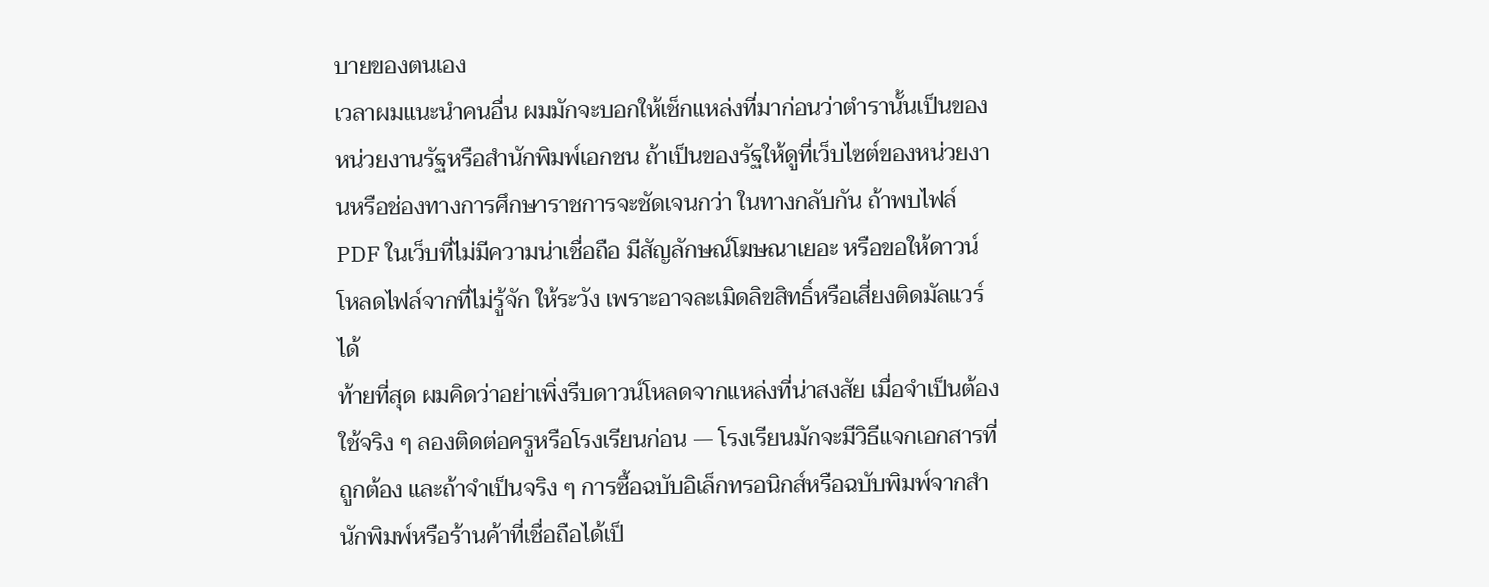บายของตนเอง
เวลาผมแนะนำคนอื่น ผมมักจะบอกให้เช็กแหล่งที่มาก่อนว่าตำรานั้นเป็นของหน่วยงานรัฐหรือสำนักพิมพ์เอกชน ถ้าเป็นของรัฐให้ดูที่เว็บไซต์ของหน่วยงานหรือช่องทางการศึกษาราชการจะชัดเจนกว่า ในทางกลับกัน ถ้าพบไฟล์ PDF ในเว็บที่ไม่มีความน่าเชื่อถือ มีสัญลักษณ์โฆษณาเยอะ หรือขอให้ดาวน์โหลดไฟล์จากที่ไม่รู้จัก ให้ระวัง เพราะอาจละเมิดลิขสิทธิ์หรือเสี่ยงติดมัลแวร์ได้
ท้ายที่สุด ผมคิดว่าอย่าเพิ่งรีบดาวน์โหลดจากแหล่งที่น่าสงสัย เมื่อจำเป็นต้องใช้จริง ๆ ลองติดต่อครูหรือโรงเรียนก่อน — โรงเรียนมักจะมีวิธีแจกเอกสารที่ถูกต้อง และถ้าจำเป็นจริง ๆ การซื้อฉบับอิเล็กทรอนิกส์หรือฉบับพิมพ์จากสำนักพิมพ์หรือร้านค้าที่เชื่อถือได้เป็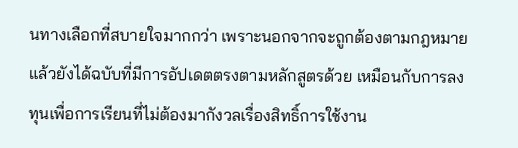นทางเลือกที่สบายใจมากกว่า เพราะนอกจากจะถูกต้องตามกฎหมายแล้วยังได้ฉบับที่มีการอัปเดตตรงตามหลักสูตรด้วย เหมือนกับการลงทุนเพื่อการเรียนที่ไม่ต้องมากังวลเรื่องสิทธิ์การใช้งาน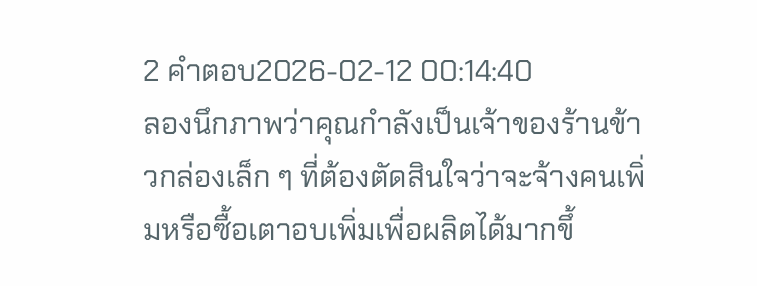2 คำตอบ2026-02-12 00:14:40
ลองนึกภาพว่าคุณกำลังเป็นเจ้าของร้านข้าวกล่องเล็ก ๆ ที่ต้องตัดสินใจว่าจะจ้างคนเพิ่มหรือซื้อเตาอบเพิ่มเพื่อผลิตได้มากขึ้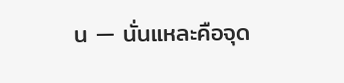น — นั่นแหละคือจุด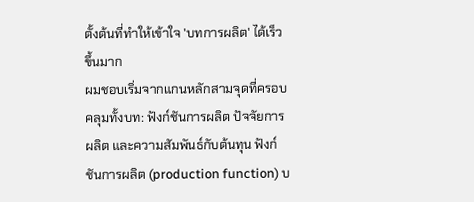ตั้งต้นที่ทำให้เข้าใจ 'บทการผลิต' ได้เร็วขึ้นมาก
ผมชอบเริ่มจากแกนหลักสามจุดที่ครอบคลุมทั้งบท: ฟังก์ชันการผลิต ปัจจัยการผลิต และความสัมพันธ์กับต้นทุน ฟังก์ชันการผลิต (production function) บ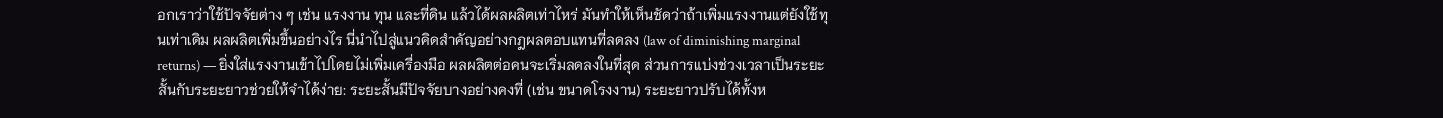อกเราว่าใช้ปัจจัยต่าง ๆ เช่น แรงงาน ทุน และที่ดิน แล้วได้ผลผลิตเท่าไหร่ มันทำให้เห็นชัดว่าถ้าเพิ่มแรงงานแต่ยังใช้ทุนเท่าเดิม ผลผลิตเพิ่มขึ้นอย่างไร นี่นำไปสู่แนวคิดสำคัญอย่างกฎผลตอบแทนที่ลดลง (law of diminishing marginal returns) — ยิ่งใส่แรงงานเข้าไปโดยไม่เพิ่มเครื่องมือ ผลผลิตต่อคนจะเริ่มลดลงในที่สุด ส่วนการแบ่งช่วงเวลาเป็นระยะสั้นกับระยะยาวช่วยให้จำได้ง่าย: ระยะสั้นมีปัจจัยบางอย่างคงที่ (เช่น ขนาดโรงงาน) ระยะยาวปรับได้ทั้งห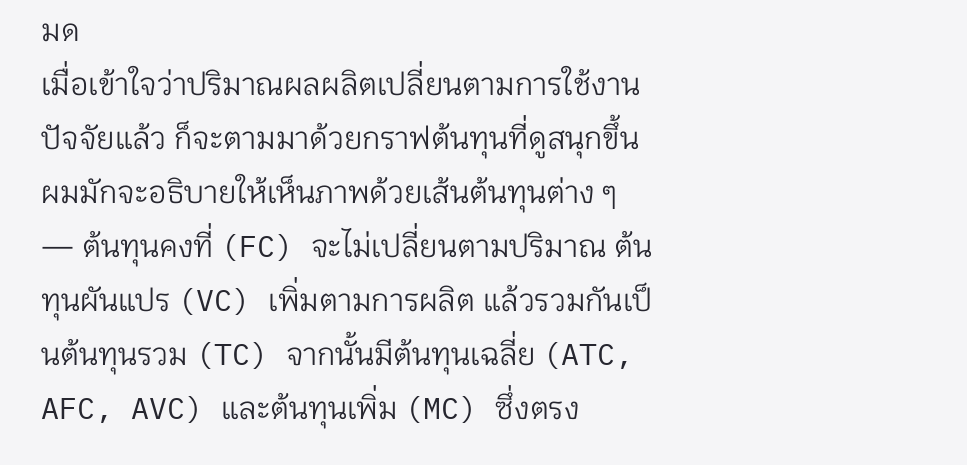มด
เมื่อเข้าใจว่าปริมาณผลผลิตเปลี่ยนตามการใช้งานปัจจัยแล้ว ก็จะตามมาด้วยกราฟต้นทุนที่ดูสนุกขึ้น ผมมักจะอธิบายให้เห็นภาพด้วยเส้นต้นทุนต่าง ๆ — ต้นทุนคงที่ (FC) จะไม่เปลี่ยนตามปริมาณ ต้นทุนผันแปร (VC) เพิ่มตามการผลิต แล้วรวมกันเป็นต้นทุนรวม (TC) จากนั้นมีต้นทุนเฉลี่ย (ATC, AFC, AVC) และต้นทุนเพิ่ม (MC) ซึ่งตรง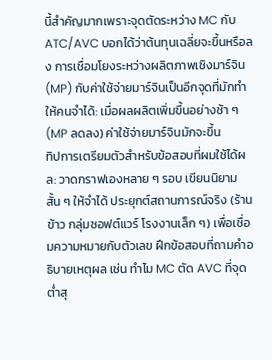นี้สำคัญมากเพราะจุดตัดระหว่าง MC กับ ATC/AVC บอกได้ว่าต้นทุนเฉลี่ยจะขึ้นหรือลง การเชื่อมโยงระหว่างผลิตภาพเชิงมาร์จิน (MP) กับค่าใช้จ่ายมาร์จินเป็นอีกจุดที่มักทำให้คนจำได้: เมื่อผลผลิตเพิ่มขึ้นอย่างช้า ๆ (MP ลดลง) ค่าใช้จ่ายมาร์จินมักจะขึ้น
ทิปการเตรียมตัวสำหรับข้อสอบที่ผมใช้ได้ผล: วาดกราฟเองหลาย ๆ รอบ เขียนนิยามสั้น ๆ ให้จำได้ ประยุกต์สถานการณ์จริง (ร้านข้าว กลุ่มซอฟต์แวร์ โรงงานเล็ก ๆ) เพื่อเชื่อมความหมายกับตัวเลข ฝึกข้อสอบที่ถามคำอธิบายเหตุผล เช่น ทำไม MC ตัด AVC ที่จุดต่ำสุ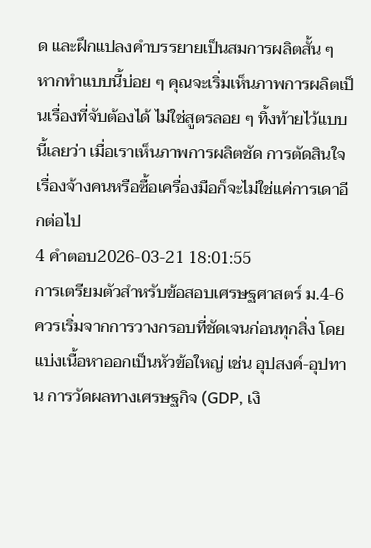ด และฝึกแปลงคำบรรยายเป็นสมการผลิตสั้น ๆ หากทำแบบนี้บ่อย ๆ คุณจะเริ่มเห็นภาพการผลิตเป็นเรื่องที่จับต้องได้ ไม่ใช่สูตรลอย ๆ ทิ้งท้ายไว้แบบนี้เลยว่า เมื่อเราเห็นภาพการผลิตชัด การตัดสินใจเรื่องจ้างคนหรือซื้อเครื่องมือก็จะไม่ใช่แค่การเดาอีกต่อไป
4 คำตอบ2026-03-21 18:01:55
การเตรียมตัวสำหรับข้อสอบเศรษฐศาสตร์ ม.4-6 ควรเริ่มจากการวางกรอบที่ชัดเจนก่อนทุกสิ่ง โดยแบ่งเนื้อหาออกเป็นหัวข้อใหญ่ เช่น อุปสงค์-อุปทาน การวัดผลทางเศรษฐกิจ (GDP, เงิ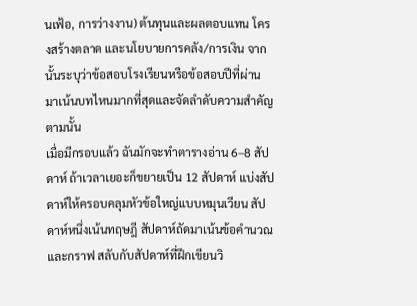นเฟ้อ, การว่างงาน) ต้นทุนและผลตอบแทน โครงสร้างตลาด และนโยบายการคลัง/การเงิน จากนั้นระบุว่าข้อสอบโรงเรียนหรือข้อสอบปีที่ผ่านมาเน้นบทไหนมากที่สุดและจัดลำดับความสำคัญตามนั้น
เมื่อมีกรอบแล้ว ฉันมักจะทำตารางอ่าน 6–8 สัปดาห์ ถ้าเวลาเยอะก็ขยายเป็น 12 สัปดาห์ แบ่งสัปดาห์ให้ครอบคลุมหัวข้อใหญ่แบบหมุนเวียน สัปดาห์หนึ่งเน้นทฤษฎี สัปดาห์ถัดมาเน้นข้อคำนวณและกราฟ สลับกับสัปดาห์ที่ฝึกเขียนวิ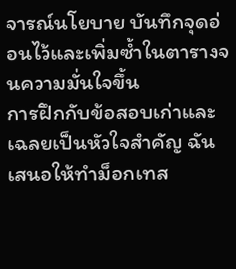จารณ์นโยบาย บันทึกจุดอ่อนไว้และเพิ่มซ้ำในตารางจนความมั่นใจขึ้น
การฝึกกับข้อสอบเก่าและเฉลยเป็นหัวใจสำคัญ ฉันเสนอให้ทำม็อกเทส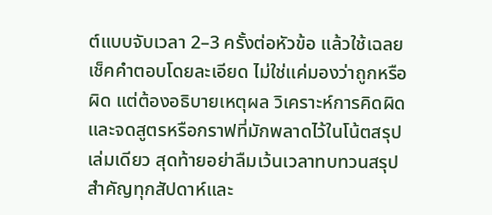ต์แบบจับเวลา 2–3 ครั้งต่อหัวข้อ แล้วใช้เฉลยเช็คคำตอบโดยละเอียด ไม่ใช่แค่มองว่าถูกหรือผิด แต่ต้องอธิบายเหตุผล วิเคราะห์การคิดผิด และจดสูตรหรือกราฟที่มักพลาดไว้ในโน้ตสรุปเล่มเดียว สุดท้ายอย่าลืมเว้นเวลาทบทวนสรุปสำคัญทุกสัปดาห์และ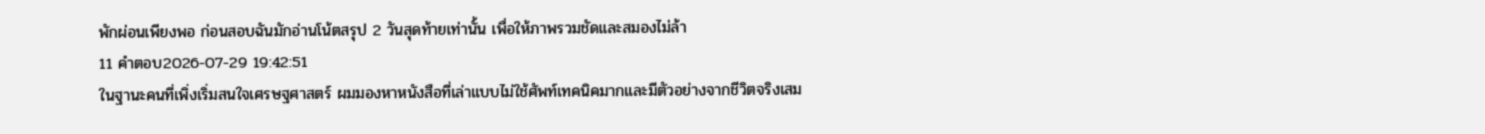พักผ่อนเพียงพอ ก่อนสอบฉันมักอ่านโน้ตสรุป 2 วันสุดท้ายเท่านั้น เพื่อให้ภาพรวมชัดและสมองไม่ล้า
11 คำตอบ2026-07-29 19:42:51
ในฐานะคนที่เพิ่งเริ่มสนใจเศรษฐศาสตร์ ผมมองหาหนังสือที่เล่าแบบไม่ใช้ศัพท์เทคนิคมากและมีตัวอย่างจากชีวิตจริงเสม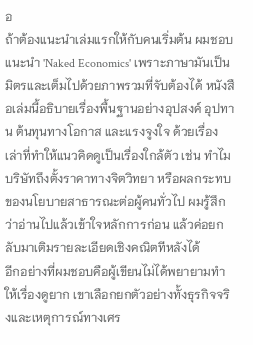อ
ถ้าต้องแนะนำเล่มแรกให้กับคนเริ่มต้น ผมชอบแนะนำ 'Naked Economics' เพราะภาษามันเป็นมิตรและเต็มไปด้วยภาพรวมที่จับต้องได้ หนังสือเล่มนี้อธิบายเรื่องพื้นฐานอย่างอุปสงค์ อุปทาน ต้นทุนทางโอกาส และแรงจูงใจ ด้วยเรื่องเล่าที่ทำให้แนวคิดดูเป็นเรื่องใกล้ตัว เช่น ทำไมบริษัทถึงตั้งราคาทางจิตวิทยา หรือผลกระทบของนโยบายสาธารณะต่อผู้คนทั่วไป ผมรู้สึกว่าอ่านไปแล้วเข้าใจหลักการก่อน แล้วค่อยกลับมาเติมรายละเอียดเชิงคณิตทีหลังได้
อีกอย่างที่ผมชอบคือผู้เขียนไม่ได้พยายามทำให้เรื่องดูยาก เขาเลือกยกตัวอย่างทั้งธุรกิจจริงและเหตุการณ์ทางเศร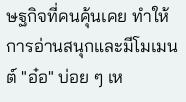ษฐกิจที่คนคุ้นเคย ทำให้การอ่านสนุกและมีโมเมนต์ "อ๋อ" บ่อย ๆ เห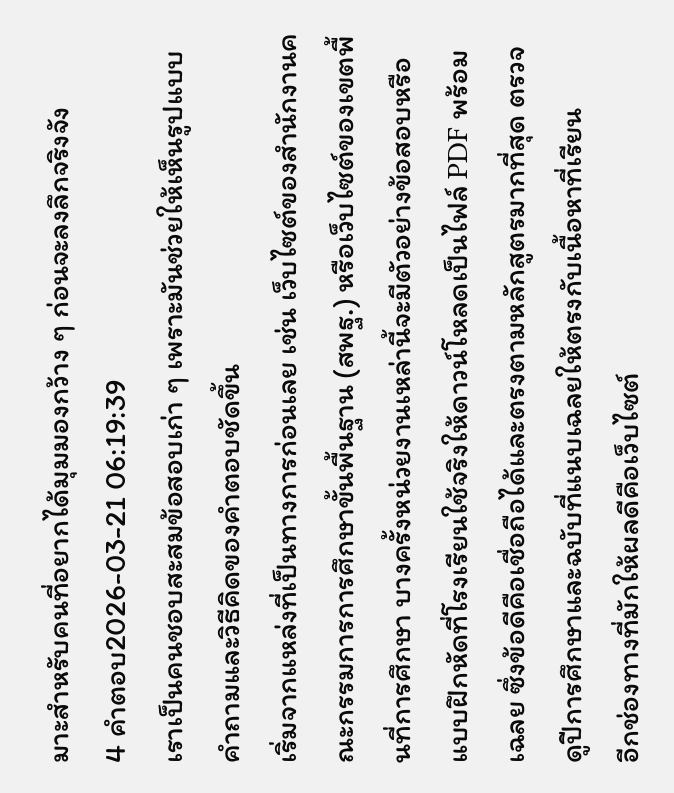มาะสำหรับคนที่อยากได้มุมมองกว้าง ๆ ก่อนจะลงลึกจริงจัง
4 คำตอบ2026-03-21 06:19:39
เราเป็นคนชอบสะสมข้อสอบเก่า ๆ เพราะมันช่วยให้เห็นรูปแบบคำถามและวิธีคิดของคำตอบชัดขึ้น
เริ่มจากแหล่งที่เป็นทางการก่อนเลย เช่น เว็บไซต์ของสำนักงานคณะกรรมการการศึกษาขั้นพื้นฐาน (สพฐ.) หรือเว็บไซต์ของเขตพื้นที่การศึกษา บางครั้งหน่วยงานเหล่านี้จะมีตัวอย่างข้อสอบหรือแบบฝึกหัดที่โรงเรียนใช้จริงให้ดาวน์โหลดเป็นไฟล์ PDF พร้อมเฉลย ซึ่งข้อดีคือเชื่อถือได้และตรงตามหลักสูตรมากที่สุด ตรวจดูปีการศึกษาและฉบับที่แนบเฉลยให้ตรงกับเนื้อหาที่เรียน
อีกช่องทางที่มักให้ผลดีคือเว็บไซต์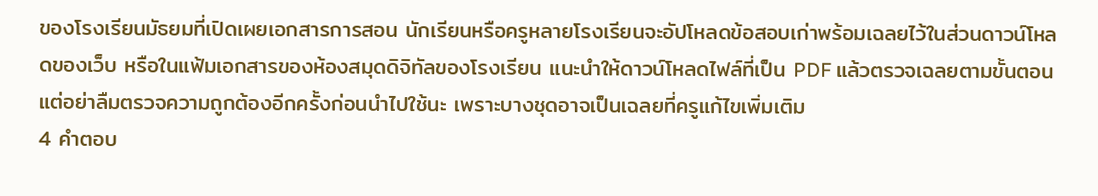ของโรงเรียนมัธยมที่เปิดเผยเอกสารการสอน นักเรียนหรือครูหลายโรงเรียนจะอัปโหลดข้อสอบเก่าพร้อมเฉลยไว้ในส่วนดาวน์โหลดของเว็บ หรือในแฟ้มเอกสารของห้องสมุดดิจิทัลของโรงเรียน แนะนำให้ดาวน์โหลดไฟล์ที่เป็น PDF แล้วตรวจเฉลยตามขั้นตอน แต่อย่าลืมตรวจความถูกต้องอีกครั้งก่อนนำไปใช้นะ เพราะบางชุดอาจเป็นเฉลยที่ครูแก้ไขเพิ่มเติม
4 คำตอบ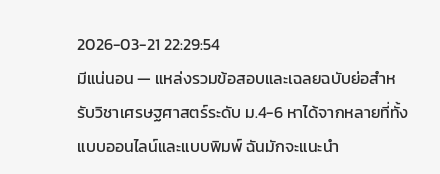2026-03-21 22:29:54
มีแน่นอน — แหล่งรวมข้อสอบและเฉลยฉบับย่อสำหรับวิชาเศรษฐศาสตร์ระดับ ม.4-6 หาได้จากหลายที่ทั้งแบบออนไลน์และแบบพิมพ์ ฉันมักจะแนะนำ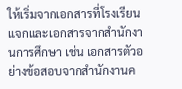ให้เริ่มจากเอกสารที่โรงเรียนแจกและเอกสารจากสำนักงานการศึกษา เช่น เอกสารตัวอย่างข้อสอบจากสำนักงานค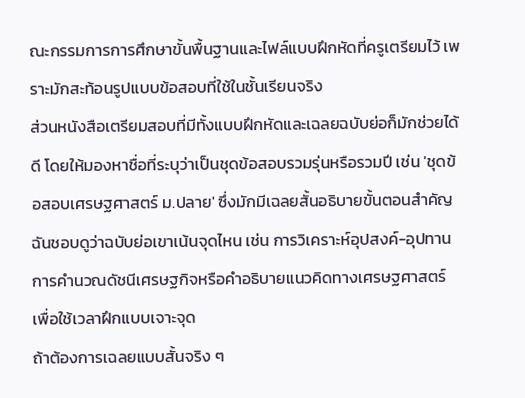ณะกรรมการการศึกษาขั้นพื้นฐานและไฟล์แบบฝึกหัดที่ครูเตรียมไว้ เพราะมักสะท้อนรูปแบบข้อสอบที่ใช้ในชั้นเรียนจริง
ส่วนหนังสือเตรียมสอบที่มีทั้งแบบฝึกหัดและเฉลยฉบับย่อก็มักช่วยได้ดี โดยให้มองหาชื่อที่ระบุว่าเป็นชุดข้อสอบรวมรุ่นหรือรวมปี เช่น 'ชุดข้อสอบเศรษฐศาสตร์ ม.ปลาย' ซึ่งมักมีเฉลยสั้นอธิบายขั้นตอนสำคัญ ฉันชอบดูว่าฉบับย่อเขาเน้นจุดไหน เช่น การวิเคราะห์อุปสงค์-อุปทาน การคำนวณดัชนีเศรษฐกิจหรือคำอธิบายแนวคิดทางเศรษฐศาสตร์ เพื่อใช้เวลาฝึกแบบเจาะจุด
ถ้าต้องการเฉลยแบบสั้นจริง ๆ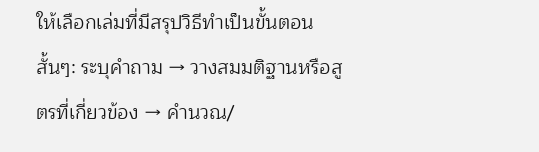ให้เลือกเล่มที่มีสรุปวิธีทำเป็นขั้นตอนสั้นๆ: ระบุคำถาม → วางสมมติฐานหรือสูตรที่เกี่ยวข้อง → คำนวณ/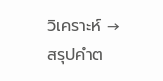วิเคราะห์ → สรุปคำต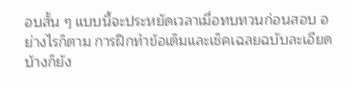อบสั้น ๆ แบบนี้จะประหยัดเวลาเมื่อทบทวนก่อนสอบ อย่างไรก็ตาม การฝึกทำข้อเต็มและเช็คเฉลยฉบับละเอียดบ้างก็ยัง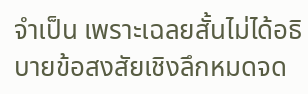จำเป็น เพราะเฉลยสั้นไม่ได้อธิบายข้อสงสัยเชิงลึกหมดจด